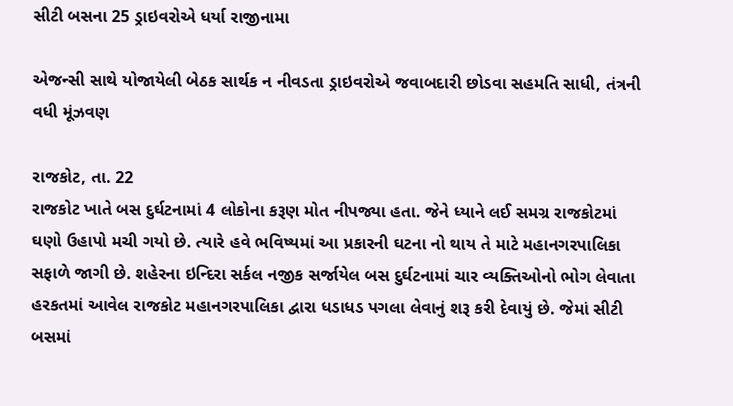સીટી બસના 25 ડ્રાઇવરોએ ધર્યા રાજીનામા

એજન્સી સાથે યોજાયેલી બેઠક સાર્થક ન નીવડતા ડ્રાઇવરોએ જવાબદારી છોડવા સહમતિ સાધી, તંત્રની વધી મૂંઝવણ

રાજકોટ, તા. 22
રાજકોટ ખાતે બસ દુર્ઘટનામાં 4 લોકોના કરૂણ મોત નીપજ્યા હતા. જેને ધ્યાને લઈ સમગ્ર રાજકોટમાં ઘણો ઉહાપો મચી ગયો છે. ત્યારે હવે ભવિષ્યમાં આ પ્રકારની ઘટના નો થાય તે માટે મહાનગરપાલિકા સફાળે જાગી છે. શહેરના ઇન્દિરા સર્કલ નજીક સર્જાયેલ બસ દુર્ઘટનામાં ચાર વ્યક્તિઓનો ભોગ લેવાતા હરકતમાં આવેલ રાજકોટ મહાનગરપાલિકા દ્વારા ધડાધડ પગલા લેવાનું શરૂ કરી દેવાયું છે. જેમાં સીટી બસમાં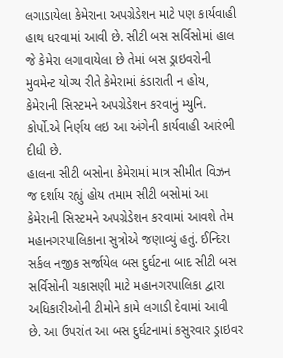લગાડાયેલા કેમેરાના અપગ્રેડેશન માટે પણ કાર્યવાહી હાથ ધરવામાં આવી છે. સીટી બસ સર્વિસોમાં હાલ જે કેમેરા લગાવાયેલા છે તેમાં બસ ડ્રાઇવરોની મુવમેન્ટ યોગ્ય રીતે કેમેરામાં કંડારાતી ન હોય, કેમેરાની સિસ્ટમને અપગ્રેડેશન કરવાનું મ્યુનિ. કોર્પો.એ નિર્ણય લઇ આ અંગેની કાર્યવાહી આરંભી દીધી છે.
હાલના સીટી બસોના કેમેરામાં માત્ર સીમીત વિઝન જ દર્શાય રહ્યું હોય તમામ સીટી બસોમાં આ કેમેરાની સિસ્ટમને અપગ્રેડેશન કરવામાં આવશે તેમ મહાનગરપાલિકાના સુત્રોએ જણાવ્યું હતું. ઈન્દિરા સર્કલ નજીક સર્જાયેલ બસ દુર્ઘટના બાદ સીટી બસ સર્વિસોની ચકાસણી માટે મહાનગરપાલિકા દ્વારા અધિકારીઓની ટીમોને કામે લગાડી દેવામાં આવી છે. આ ઉપરાંત આ બસ દુર્ઘટનામાં કસુરવાર ડ્રાઇવર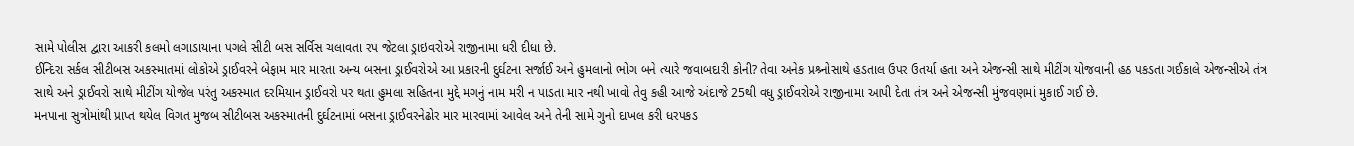સામે પોલીસ દ્વારા આકરી કલમો લગાડાયાના પગલે સીટી બસ સર્વિસ ચલાવતા રપ જેટલા ડ્રાઇવરોએ રાજીનામા ધરી દીધા છે.
ઈન્દિરા સર્કલ સીટીબસ અકસ્માતમાં લોકોએ ડ્રાઈવરને બેફામ માર મારતા અન્ય બસના ડ્રાઈવરોએ આ પ્રકારની દુર્ઘટના સર્જાઈ અને હુમલાનો ભોગ બને ત્યારે જવાબદારી કોની? તેવા અનેક પ્રશ્ર્નોસાથે હડતાલ ઉપર ઉતર્યા હતા અને એજન્સી સાથે મીટીંગ યોજવાની હઠ પકડતા ગઈકાલે એજન્સીએ તંત્ર સાથે અને ડ્રાઈવરો સાથે મીટીંગ યોજેલ પરંતુ અકસ્માત દરમિયાન ડ્રાઈવરો પર થતા હુમલા સહિતના મુદ્દે મગનું નામ મરી ન પાડતા માર નથી ખાવો તેવુ કહી આજે અંદાજે 25થી વધુ ડ્રાઈવરોએ રાજીનામા આપી દેતા તંત્ર અને એજન્સી મુંજવણમાં મુકાઈ ગઈ છે.
મનપાના સુત્રોમાંથી પ્રાપ્ત થયેલ વિગત મુજબ સીટીબસ અકસ્માતની દુર્ઘટનામાં બસના ડ્રાઈવરનેઢોર માર મારવામાં આવેલ અને તેની સામે ગુનો દાખલ કરી ધરપકડ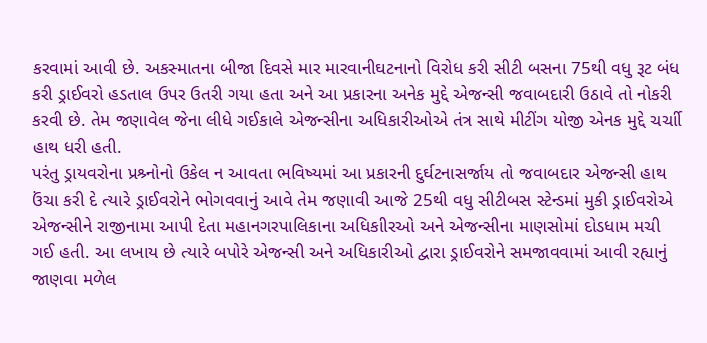કરવામાં આવી છે. અકસ્માતના બીજા દિવસે માર મારવાનીઘટનાનો વિરોધ કરી સીટી બસના 75થી વધુ રૂટ બંધ કરી ડ્રાઈવરો હડતાલ ઉપર ઉતરી ગયા હતા અને આ પ્રકારના અનેક મુદ્દે એજન્સી જવાબદારી ઉઠાવે તો નોકરી કરવી છે. તેમ જણાવેલ જેના લીધે ગઈકાલે એજન્સીના અધિકારીઓએ તંત્ર સાથે મીટીંગ યોજી એનક મુદ્દે ચર્ચાી હાથ ધરી હતી.
પરંતુ ડ્રાયવરોના પ્રશ્ર્નોનો ઉકેલ ન આવતા ભવિષ્યમાં આ પ્રકારની દુર્ઘટનાસર્જાય તો જવાબદાર એજન્સી હાથ ઉંચા કરી દે ત્યારે ડ્રાઈવરોને ભોગવવાનું આવે તેમ જણાવી આજે 25થી વધુ સીટીબસ સ્ટેન્ડમાં મુકી ડ્રાઈવરોએ એજન્સીને રાજીનામા આપી દેતા મહાનગરપાલિકાના અધિકાીરઓ અને એજન્સીના માણસોમાં દોડધામ મચી ગઈ હતી. આ લખાય છે ત્યારે બપોરે એજન્સી અને અધિકારીઓ દ્વારા ડ્રાઈવરોને સમજાવવામાં આવી રહ્યાનું જાણવા મળેલ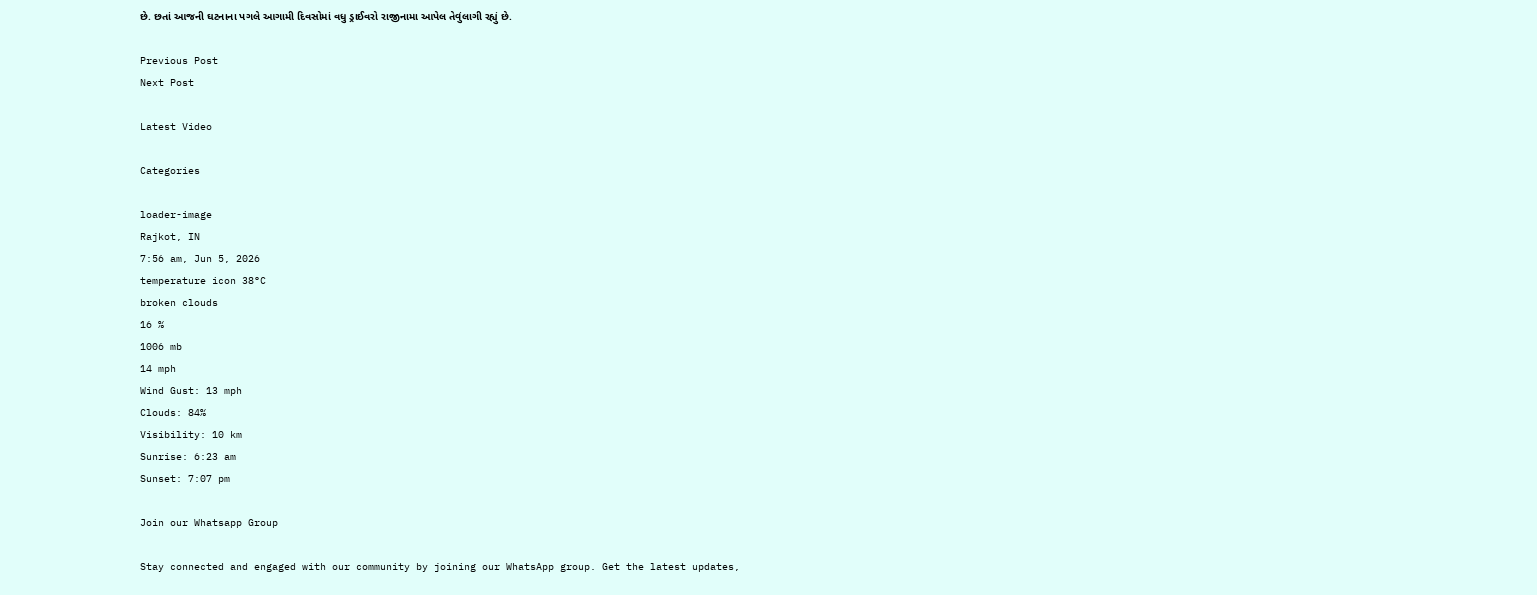છે. છતાં આજની ઘટનાના પગલે આગામી દિવસોમાં વધુ ડ્રાઈવરો રાજીનામા આપેલ તેવુંલાગી રહ્યું છે.

Previous Post
Next Post

Latest Video

Categories

loader-image
Rajkot, IN
7:56 am, Jun 5, 2026
temperature icon 38°C
broken clouds
16 %
1006 mb
14 mph
Wind Gust: 13 mph
Clouds: 84%
Visibility: 10 km
Sunrise: 6:23 am
Sunset: 7:07 pm

Join our Whatsapp Group

Stay connected and engaged with our community by joining our WhatsApp group. Get the latest updates,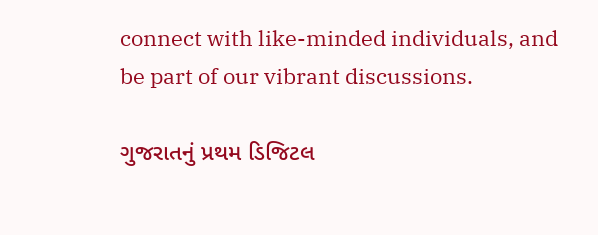connect with like-minded individuals, and be part of our vibrant discussions.

ગુજરાતનું પ્રથમ ડિજિટલ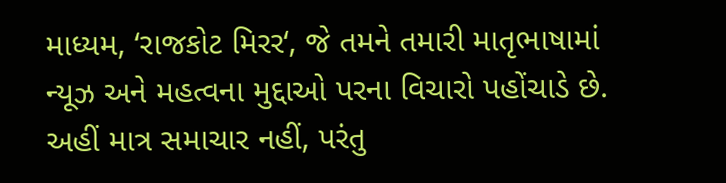માધ્યમ, ‘રાજકોટ મિરર‘, જે તમને તમારી માતૃભાષામાં ન્યૂઝ અને મહત્વના મુદ્દાઓ પરના વિચારો પહોંચાડે છે. અહીં માત્ર સમાચાર નહીં, પરંતુ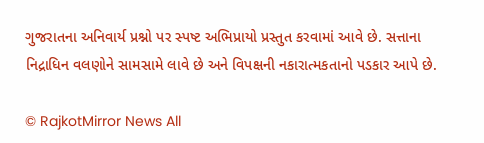ગુજરાતના અનિવાર્ય પ્રશ્નો પર સ્પષ્ટ અભિપ્રાયો પ્રસ્તુત કરવામાં આવે છે. સત્તાના નિદ્રાધિન વલણોને સામસામે લાવે છે અને વિપક્ષની નકારાત્મકતાનો પડકાર આપે છે.

© RajkotMirror News All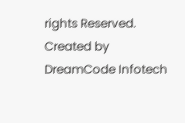rights Reserved. Created by DreamCode Infotech